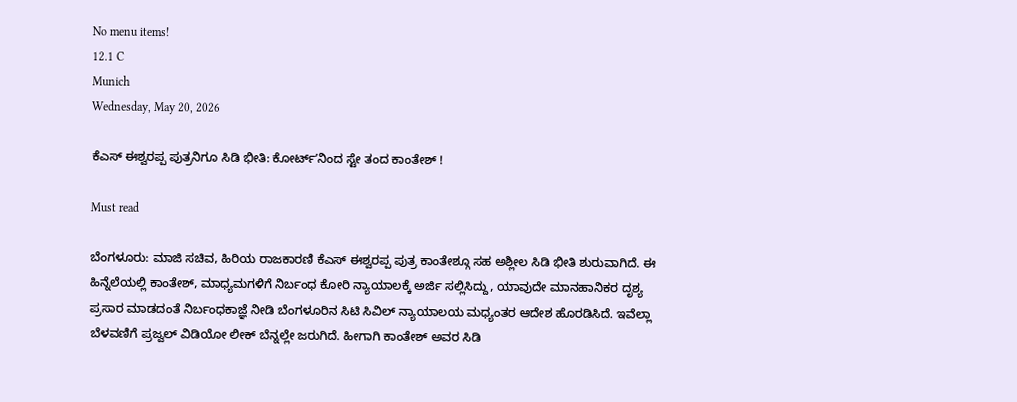No menu items!
12.1 C
Munich
Wednesday, May 20, 2026

ಕೆಎಸ್ ಈಶ್ವರಪ್ಪ ಪುತ್ರನಿಗೂ ಸಿಡಿ ಭೀತಿ: ಕೋರ್ಟ್ʼನಿಂದ ಸ್ಟೇ ತಂದ ಕಾಂತೇಶ್ !

Must read

ಬೆಂಗಳೂರು: ಮಾಜಿ ಸಚಿವ, ಹಿರಿಯ ರಾಜಕಾರಣಿ ಕೆಎಸ್ ಈಶ್ವರಪ್ಪ ಪುತ್ರ ಕಾಂತೇಶ್ಗೂ ಸಹ ಅಶ್ಲೀಲ ಸಿಡಿ ಭೀತಿ ಶುರುವಾಗಿದೆ. ಈ ಹಿನ್ನೆಲೆಯಲ್ಲಿ ಕಾಂತೇಶ್, ಮಾಧ್ಯಮಗಳಿಗೆ ನಿರ್ಬಂಧ ಕೋರಿ ನ್ಯಾಯಾಲಕ್ಕೆ ಅರ್ಜಿ ಸಲ್ಲಿಸಿದ್ದು, ಯಾವುದೇ ಮಾನಹಾನಿಕರ ದೃಶ್ಯ ಪ್ರಸಾರ ಮಾಡದಂತೆ ನಿರ್ಬಂಧಕಾಜ್ಞೆ ನೀಡಿ ಬೆಂಗಳೂರಿನ ಸಿಟಿ ಸಿವಿಲ್ ನ್ಯಾಯಾಲಯ ಮಧ್ಯಂತರ ಆದೇಶ ಹೊರಡಿಸಿದೆ. ಇವೆಲ್ಲಾ ಬೆಳವಣಿಗೆ ಪ್ರಜ್ವಲ್ ವಿಡಿಯೋ ಲೀಕ್ ಬೆನ್ನಲ್ಲೇ ಜರುಗಿದೆ. ಹೀಗಾಗಿ ಕಾಂತೇಶ್ ಅವರ ಸಿಡಿ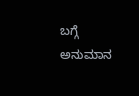ಬಗ್ಗೆ ಅನುಮಾನ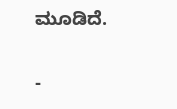ಮೂಡಿದೆ.

-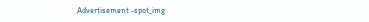Advertisement -spot_img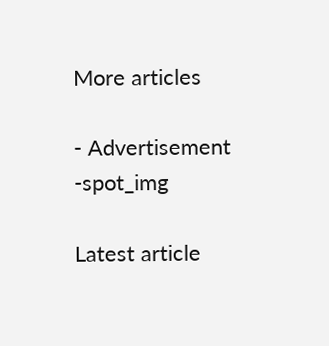More articles

- Advertisement -spot_img

Latest article